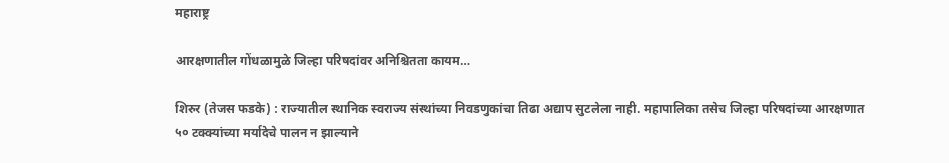महाराष्ट्र

आरक्षणातील गोंधळामुळे जिल्हा परिषदांवर अनिश्चितता कायम…

शिरुर (तेजस फडके) : राज्यातील स्थानिक स्वराज्य संस्थांच्या निवडणुकांचा तिढा अद्याप सुटलेला नाही. महापालिका तसेच जिल्हा परिषदांच्या आरक्षणात ५० टक्क्यांच्या मर्यादेचे पालन न झाल्याने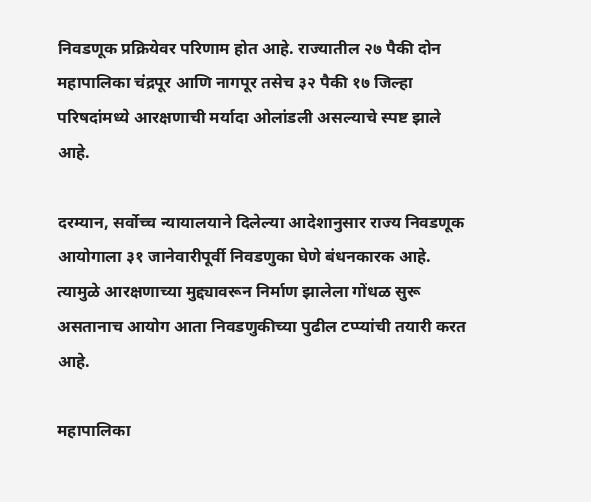निवडणूक प्रक्रियेवर परिणाम होत आहे. राज्यातील २७ पैकी दोन महापालिका चंद्रपूर आणि नागपूर तसेच ३२ पैकी १७ जिल्हा परिषदांमध्ये आरक्षणाची मर्यादा ओलांडली असल्याचे स्पष्ट झाले आहे.

दरम्यान, सर्वोच्च न्यायालयाने दिलेल्या आदेशानुसार राज्य निवडणूक आयोगाला ३१ जानेवारीपूर्वी निवडणुका घेणे बंधनकारक आहे. त्यामुळे आरक्षणाच्या मुद्द्यावरून निर्माण झालेला गोंधळ सुरू असतानाच आयोग आता निवडणुकीच्या पुढील टप्प्यांची तयारी करत आहे.

महापालिका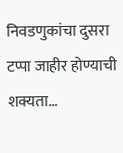निवडणुकांचा दुसरा टप्पा जाहीर होण्याची शक्यता…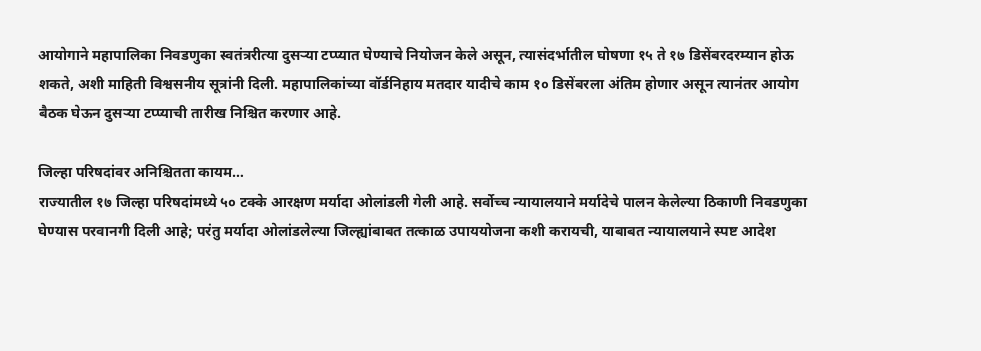आयोगाने महापालिका निवडणुका स्वतंत्ररीत्या दुसऱ्या टप्प्यात घेण्याचे नियोजन केले असून, त्यासंदर्भातील घोषणा १५ ते १७ डिसेंबरदरम्यान होऊ शकते, अशी माहिती विश्वसनीय सूत्रांनी दिली. महापालिकांच्या वॉर्डनिहाय मतदार यादीचे काम १० डिसेंबरला अंतिम होणार असून त्यानंतर आयोग बैठक घेऊन दुसऱ्या टप्प्याची तारीख निश्चित करणार आहे.

जिल्हा परिषदांवर अनिश्चितता कायम…
राज्यातील १७ जिल्हा परिषदांमध्ये ५० टक्के आरक्षण मर्यादा ओलांडली गेली आहे. सर्वोच्च न्यायालयाने मर्यादेचे पालन केलेल्या ठिकाणी निवडणुका घेण्यास परवानगी दिली आहे; परंतु मर्यादा ओलांडलेल्या जिल्ह्यांबाबत तत्काळ उपाययोजना कशी करायची, याबाबत न्यायालयाने स्पष्ट आदेश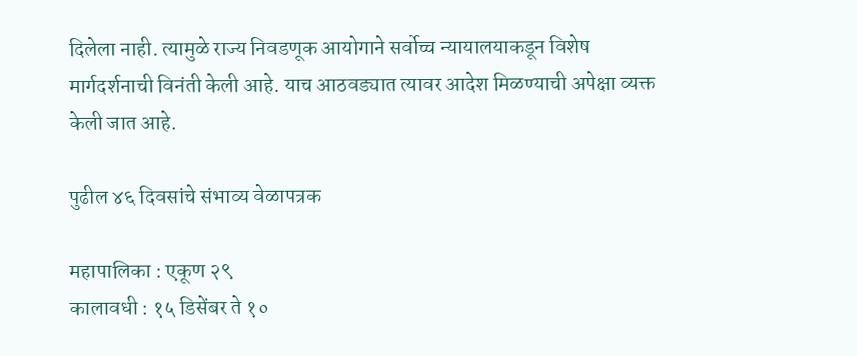दिलेला नाही. त्यामुळे राज्य निवडणूक आयोगाने सर्वोच्च न्यायालयाकडून विशेष मार्गदर्शनाची विनंती केली आहे. याच आठवड्यात त्यावर आदेश मिळण्याची अपेक्षा व्यक्त केली जात आहे.

पुढील ४६ दिवसांचे संभाव्य वेळापत्रक

महापालिका : एकूण २९
कालावधी : १५ डिसेंबर ते १०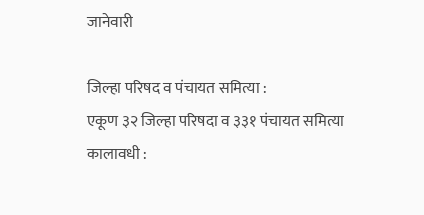जानेवारी

जिल्हा परिषद व पंचायत समित्या :
एकूण ३२ जिल्हा परिषदा व ३३१ पंचायत समित्या
कालावधी :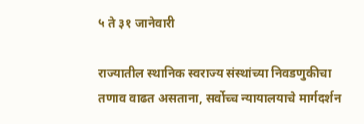५ ते ३१ जानेवारी

राज्यातील स्थानिक स्वराज्य संस्थांच्या निवडणुकीचा तणाव वाढत असताना, सर्वोच्च न्यायालयाचे मार्गदर्शन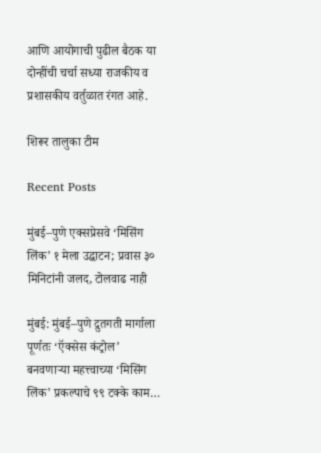आणि आयोगाची पुढील बैठक या दोन्हींची चर्चा सध्या राजकीय व प्रशासकीय वर्तुळात रंगत आहे.

शिरूर तालुका टीम

Recent Posts

मुंबई–पुणे एक्सप्रेसवे ‘मिसिंग लिंक’ १ मेला उद्घाटन; प्रवास ३० मिनिटांनी जलद, टोलवाढ नाही

मुंबई: मुंबई–पुणे द्रुतगती मार्गाला पूर्णतः ‘ऍक्सेस कंट्रोल’ बनवणाऱ्या महत्त्वाच्या ‘मिसिंग लिंक’ प्रकल्पाचे ९९ टक्के काम…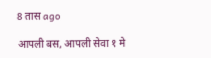8 तास ago

आपली बस, आपली सेवा १ मे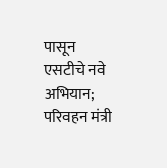पासून एसटीचे नवे अभियान;  परिवहन मंत्री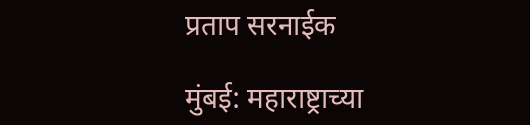प्रताप सरनाईक

मुंबई: महाराष्ट्राच्या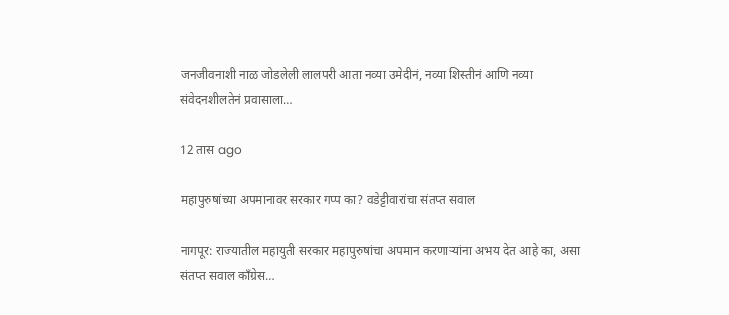जनजीवनाशी नाळ जोडलेली लालपरी आता नव्या उमेदीनं, नव्या शिस्तीनं आणि नव्या संवेदनशीलतेनं प्रवासाला…

12 तास ago

महापुरुषांच्या अपमानावर सरकार गप्प का? वडेट्टीवारांचा संतप्त सवाल

नागपूर: राज्यातील महायुती सरकार महापुरुषांचा अपमान करणाऱ्यांना अभय देत आहे का, असा संतप्त सवाल काँग्रेस…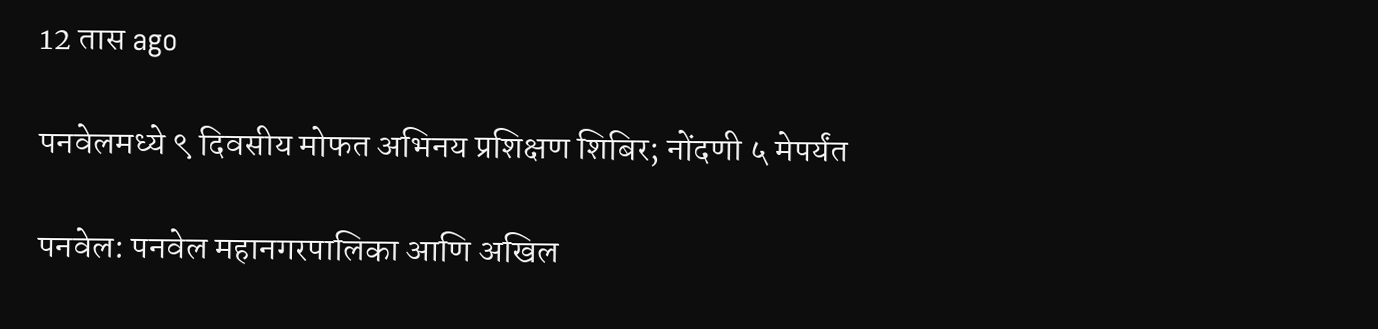12 तास ago

पनवेलमध्ये ९ दिवसीय मोफत अभिनय प्रशिक्षण शिबिर; नोंदणी ५ मेपर्यंत

पनवेल: पनवेल महानगरपालिका आणि अखिल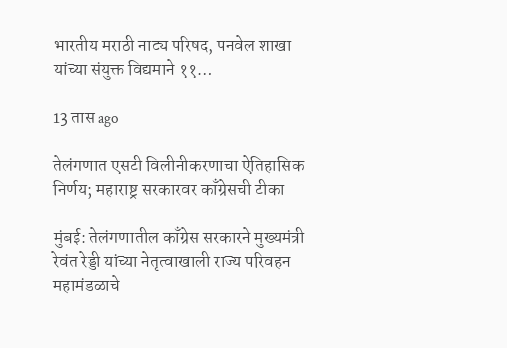भारतीय मराठी नाट्य परिषद, पनवेल शाखा यांच्या संयुक्त विद्यमाने ११…

13 तास ago

तेलंगणात एसटी विलीनीकरणाचा ऐतिहासिक निर्णय; महाराष्ट्र सरकारवर काँग्रेसची टीका

मुंबई: तेलंगणातील काँग्रेस सरकारने मुख्यमंत्री रेवंत रेड्डी यांच्या नेतृत्वाखाली राज्य परिवहन महामंडळाचे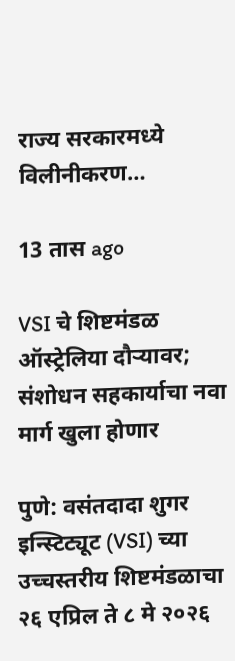राज्य सरकारमध्ये विलीनीकरण…

13 तास ago

VSI चे शिष्टमंडळ ऑस्ट्रेलिया दौऱ्यावर; संशोधन सहकार्याचा नवा मार्ग खुला होणार

पुणे: वसंतदादा शुगर इन्स्टिट्यूट (VSI) च्या उच्चस्तरीय शिष्टमंडळाचा २६ एप्रिल ते ८ मे २०२६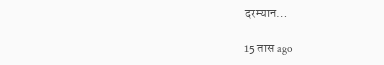दरम्यान…

15 तास ago